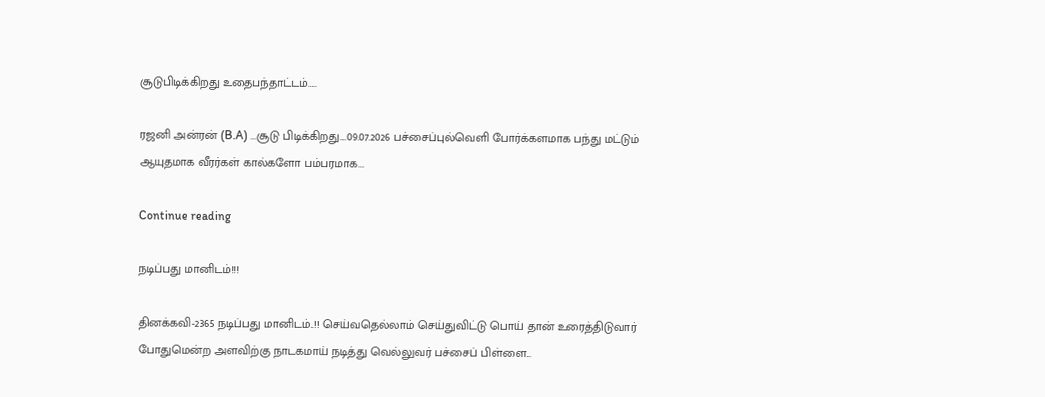சூடுபிடிக்கிறது உதைபந்தாட்டம்…..

ரஜனி அன்ரன் (B.A) ...சூடு பிடிக்கிறது....09.07.2026 பச்சைப்புல்வெளி போர்க்களமாக பந்து மட்டும் ஆயுதமாக வீரர்கள் கால்களோ பம்பரமாக...

Continue reading

நடிப்பது மானிடம்!!!

தினக்கவி-2365 நடிப்பது மானிடம்..!! செய்வதெல்லாம் செய்துவிட்டு பொய் தான் உரைத்திடுவார் போதுமென்ற அளவிற்கு நாடகமாய் நடித்து வெல்லுவர் பச்சைப் பிள்ளை...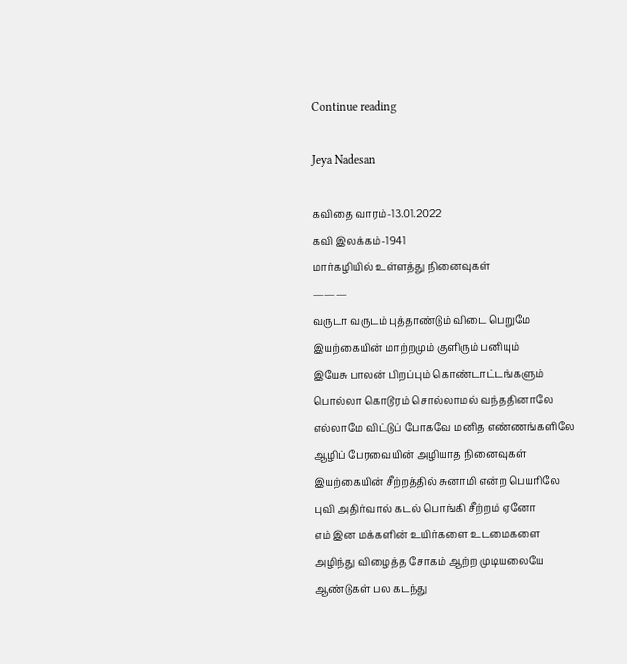Continue reading

Jeya Nadesan

கவிதை வாரம்-13.01.2022
கவி இலக்கம்-1941
மார்கழியில் உள்ளத்து நினைவுகள்
———
வருடா வருடம் புத்தாண்டும் விடை பெறுமே
இயற்கையின் மாற்றமும் குளிரும் பனியும்
இயேசு பாலன் பிறப்பும் கொண்டாட்டங்களும்
பொல்லா கொடூரம் சொல்லாமல் வந்ததினாலே
எல்லாமே விட்டுப் போகவே மனித எண்ணங்களிலே
ஆழிப் பேரவையின் அழியாத நினைவுகள்
இயற்கையின் சீற்றத்தில் சுனாமி என்ற பெயரிலே
புவி அதிர்வால் கடல் பொங்கி சீற்றம் ஏனோ
எம் இன மக்களின் உயிர்களை உடமைகளை
அழிந்து விழைத்த சோகம் ஆற்ற முடியலையே
ஆண்டுகள் பல கடந்து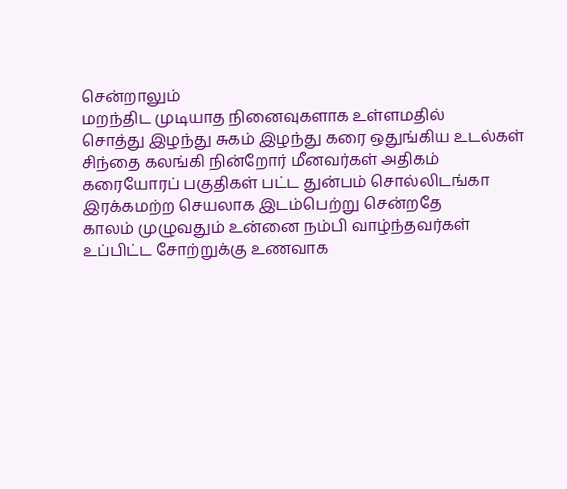சென்றாலும்
மறந்திட முடியாத நினைவுகளாக உள்ளமதில்
சொத்து இழந்து சுகம் இழந்து கரை ஒதுங்கிய உடல்கள்
சிந்தை கலங்கி நின்றோர் மீனவர்கள் அதிகம்
கரையோரப் பகுதிகள் பட்ட துன்பம் சொல்லிடங்கா
இரக்கமற்ற செயலாக இடம்பெற்று சென்றதே
காலம் முழுவதும் உன்னை நம்பி வாழ்ந்தவர்கள்
உப்பிட்ட சோற்றுக்கு உணவாக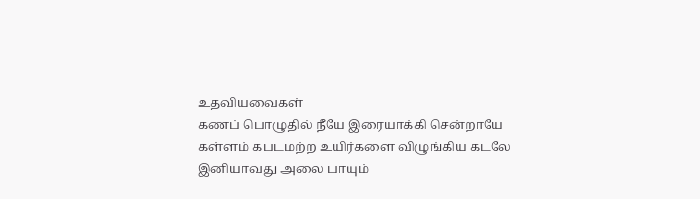உதவியவைகள்
கணப் பொழுதில் நீயே இரையாக்கி சென்றாயே
கள்ளம் கபடமற்ற உயிர்களை விழுங்கிய கடலே
இனியாவது அலை பாயும்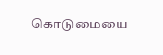கொடுமையை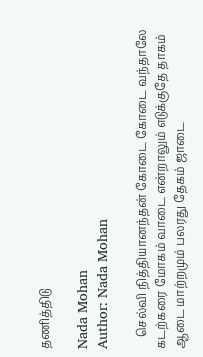தணித்திடு

Nada Mohan
Author: Nada Mohan

    செல்வி நித்தியானந்தன் கோடை கோடை வந்தாலே கடற்கரை மோகம் வாடை என்றாலும் எடுக்குதே தாகம் ஆடை மாற்றமும் பலரது தேகம் ஜாடை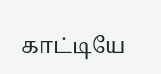காட்டியே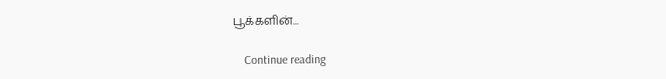பூக்களின்...

    Continue reading